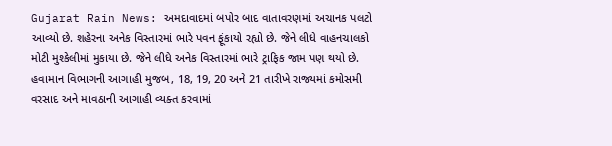Gujarat Rain News: અમદાવાદમાં બપોર બાદ વાતાવરણમાં અચાનક પલટો આવ્યો છે. શહેરના અનેક વિસ્તારમાં ભારે પવન ફૂંકાયો રહ્યો છે. જેને લીધે વાહનચાલકો મોટી મુશ્કેલીમાં મુકાયા છે. જેને લીધે અનેક વિસ્તારમાં ભારે ટ્રાફિક જામ પણ થયો છે. હવામાન વિભાગની આગાહી મુજબ, 18, 19, 20 અને 21 તારીખે રાજ્યમાં કમોસમી વરસાદ અને માવઠાની આગાહી વ્યક્ત કરવામાં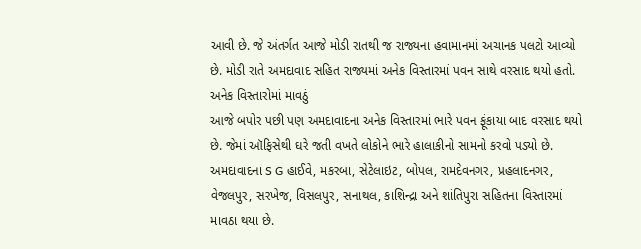આવી છે. જે અંતર્ગત આજે મોડી રાતથી જ રાજ્યના હવામાનમાં અચાનક પલટો આવ્યો છે. મોડી રાતે અમદાવાદ સહિત રાજ્યમાં અનેક વિસ્તારમાં પવન સાથે વરસાદ થયો હતો.
અનેક વિસ્તારોમાં માવઠું
આજે બપોર પછી પણ અમદાવાદના અનેક વિસ્તારમાં ભારે પવન ફૂંકાયા બાદ વરસાદ થયો છે. જેમાં ઑફિસેથી ઘરે જતી વખતે લોકોને ભારે હાલાકીનો સામનો કરવો પડ્યો છે. અમદાવાદના S G હાઈવે, મકરબા, સેટેલાઇટ, બોપલ, રામદેવનગર, પ્રહલાદનગર, વેજલપુર, સરખેજ, વિસલપુર, સનાથલ, કાશિન્દ્રા અને શાંતિપુરા સહિતના વિસ્તારમાં માવઠા થયા છે.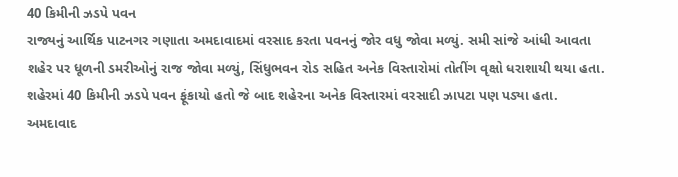40 કિમીની ઝડપે પવન
રાજ્યનું આર્થિક પાટનગર ગણાતા અમદાવાદમાં વરસાદ કરતા પવનનું જોર વધુ જોવા મળ્યું. સમી સાંજે આંધી આવતા શહેર પર ધૂળની ડમરીઓનું રાજ જોવા મળ્યું, સિંધુભવન રોડ સહિત અનેક વિસ્તારોમાં તોતીંગ વૃક્ષો ધરાશાયી થયા હતા. શહેરમાં 40 કિમીની ઝડપે પવન ફૂંકાયો હતો જે બાદ શહેરના અનેક વિસ્તારમાં વરસાદી ઝાપટા પણ પડ્યા હતા. અમદાવાદ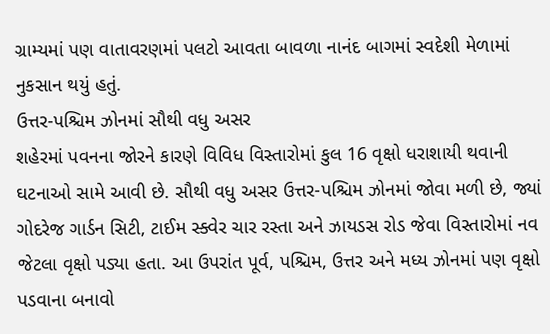ગ્રામ્યમાં પણ વાતાવરણમાં પલટો આવતા બાવળા નાનંદ બાગમાં સ્વદેશી મેળામાં નુકસાન થયું હતું.
ઉત્તર-પશ્ચિમ ઝોનમાં સૌથી વધુ અસર
શહેરમાં પવનના જોરને કારણે વિવિધ વિસ્તારોમાં કુલ 16 વૃક્ષો ધરાશાયી થવાની ઘટનાઓ સામે આવી છે. સૌથી વધુ અસર ઉત્તર-પશ્ચિમ ઝોનમાં જોવા મળી છે, જ્યાં ગોદરેજ ગાર્ડન સિટી, ટાઈમ સ્ક્વેર ચાર રસ્તા અને ઝાયડસ રોડ જેવા વિસ્તારોમાં નવ જેટલા વૃક્ષો પડ્યા હતા. આ ઉપરાંત પૂર્વ, પશ્ચિમ, ઉત્તર અને મધ્ય ઝોનમાં પણ વૃક્ષો પડવાના બનાવો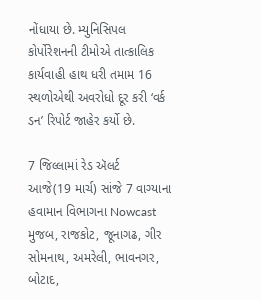નોંધાયા છે. મ્યુનિસિપલ કોર્પોરેશનની ટીમોએ તાત્કાલિક કાર્યવાહી હાથ ધરી તમામ 16 સ્થળોએથી અવરોધો દૂર કરી ‘વર્ક ડન’ રિપોર્ટ જાહેર કર્યો છે.

7 જિલ્લામાં રેડ ઍલર્ટ
આજે(19 માર્ચ) સાંજે 7 વાગ્યાના હવામાન વિભાગના Nowcast મુજબ, રાજકોટ, જૂનાગઢ, ગીર સોમનાથ, અમરેલી, ભાવનગર, બોટાદ,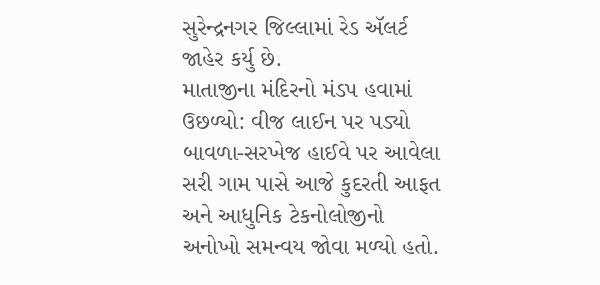સુરેન્દ્રનગર જિલ્લામાં રેડ ઍલર્ટ જાહેર કર્યુ છે.
માતાજીના મંદિરનો મંડપ હવામાં ઉછળ્યો: વીજ લાઈન પર પડ્યો
બાવળા-સરખેજ હાઈવે પર આવેલા સરી ગામ પાસે આજે કુદરતી આફત અને આધુનિક ટેકનોલોજીનો અનોખો સમન્વય જોવા મળ્યો હતો.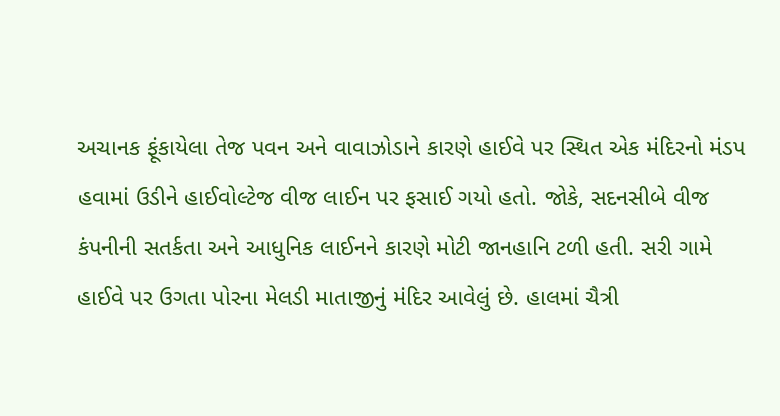અચાનક ફૂંકાયેલા તેજ પવન અને વાવાઝોડાને કારણે હાઈવે પર સ્થિત એક મંદિરનો મંડપ હવામાં ઉડીને હાઈવોલ્ટેજ વીજ લાઈન પર ફસાઈ ગયો હતો. જોકે, સદનસીબે વીજ કંપનીની સતર્કતા અને આધુનિક લાઈનને કારણે મોટી જાનહાનિ ટળી હતી. સરી ગામે હાઈવે પર ઉગતા પોરના મેલડી માતાજીનું મંદિર આવેલું છે. હાલમાં ચૈત્રી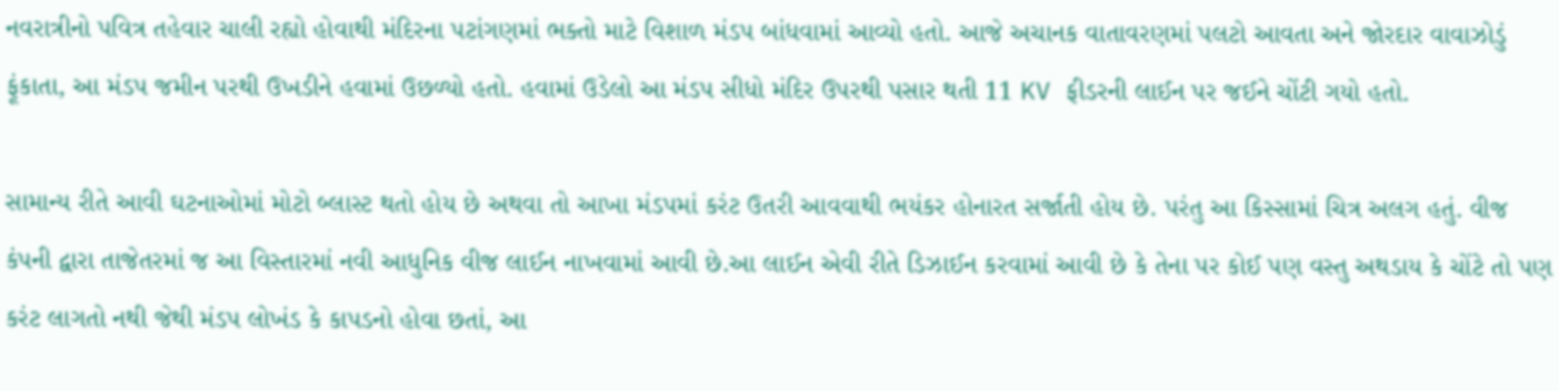નવરાત્રીનો પવિત્ર તહેવાર ચાલી રહ્યો હોવાથી મંદિરના પટાંગણમાં ભક્તો માટે વિશાળ મંડપ બાંધવામાં આવ્યો હતો. આજે અચાનક વાતાવરણમાં પલટો આવતા અને જોરદાર વાવાઝોડું ફૂંકાતા, આ મંડપ જમીન પરથી ઉખડીને હવામાં ઉછળ્યો હતો. હવામાં ઉડેલો આ મંડપ સીધો મંદિર ઉપરથી પસાર થતી 11 KV ફીડરની લાઈન પર જઈને ચોંટી ગયો હતો.

સામાન્ય રીતે આવી ઘટનાઓમાં મોટો બ્લાસ્ટ થતો હોય છે અથવા તો આખા મંડપમાં કરંટ ઉતરી આવવાથી ભયંકર હોનારત સર્જાતી હોય છે. પરંતુ આ કિસ્સામાં ચિત્ર અલગ હતું. વીજ કંપની દ્વારા તાજેતરમાં જ આ વિસ્તારમાં નવી આધુનિક વીજ લાઈન નાખવામાં આવી છે.આ લાઈન એવી રીતે ડિઝાઈન કરવામાં આવી છે કે તેના પર કોઈ પણ વસ્તુ અથડાય કે ચોંટે તો પણ કરંટ લાગતો નથી જેથી મંડપ લોખંડ કે કાપડનો હોવા છતાં, આ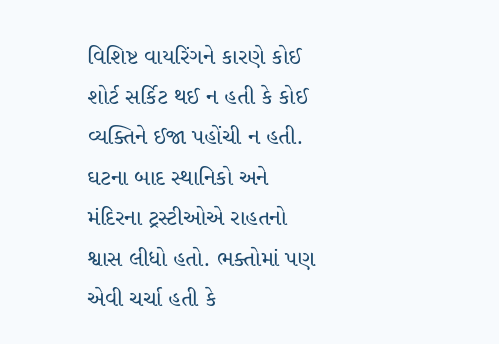વિશિષ્ટ વાયરિંગને કારણે કોઈ શોર્ટ સર્કિટ થઈ ન હતી કે કોઈ વ્યક્તિને ઈજા પહોંચી ન હતી. ઘટના બાદ સ્થાનિકો અને મંદિરના ટ્રસ્ટીઓએ રાહતનો શ્વાસ લીધો હતો. ભક્તોમાં પણ એવી ચર્ચા હતી કે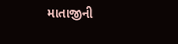માતાજીની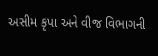અસીમ કૃપા અને વીજ વિભાગની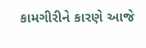કામગીરીને કારણે આજે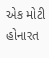એક મોટી હોનારત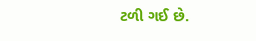ટળી ગઈ છે.